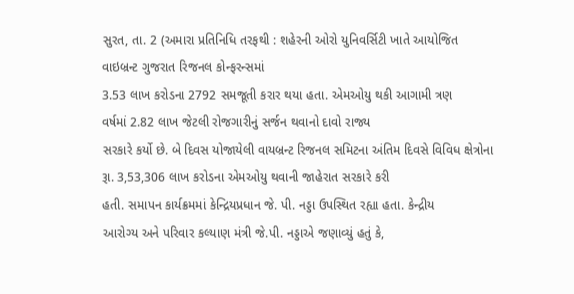સુરત, તા. 2 (અમારા પ્રતિનિધિ તરફથી : શહેરની ઓરો યુનિવર્સિટી ખાતે આયોજિત વાઇબ્રન્ટ ગુજરાત રિજનલ કોન્ફરન્સમાં
3.53 લાખ કરોડના 2792 સમજૂતી કરાર થયા હતા. એમઓયુ થકી આગામી ત્રણ
વર્ષમાં 2.82 લાખ જેટલી રોજગારીનું સર્જન થવાનો દાવો રાજ્ય
સરકારે કર્યો છે. બે દિવસ યોજાયેલી વાયબ્રન્ટ રિજનલ સમિટના અંતિમ દિવસે વિવિધ ક્ષેત્રોના
રૂા. 3,53,306 લાખ કરોડના એમઓયુ થવાની જાહેરાત સરકારે કરી
હતી. સમાપન કાર્યક્રમમાં કેન્દ્રિયપ્રધાન જે. પી. નડ્ડા ઉપસ્થિત રહ્યા હતા. કેન્દ્રીય
આરોગ્ય અને પરિવાર કલ્યાણ મંત્રી જે.પી. નડ્ડાએ જણાવ્યું હતું કે,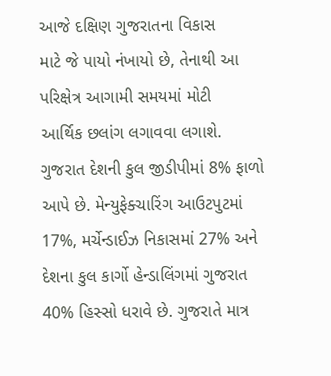આજે દક્ષિણ ગુજરાતના વિકાસ
માટે જે પાયો નંખાયો છે, તેનાથી આ પરિક્ષેત્ર આગામી સમયમાં મોટી
આર્થિક છલાંગ લગાવવા લગાશે. ગુજરાત દેશની કુલ જીડીપીમાં 8% ફાળો આપે છે. મેન્યુફેક્ચારિંગ આઉટપુટમાં 17%, મર્ચેન્ડાઈઝ નિકાસમાં 27% અને દેશના કુલ કાર્ગો હેન્ડાલિંગમાં ગુજરાત
40% હિસ્સો ધરાવે છે. ગુજરાતે માત્ર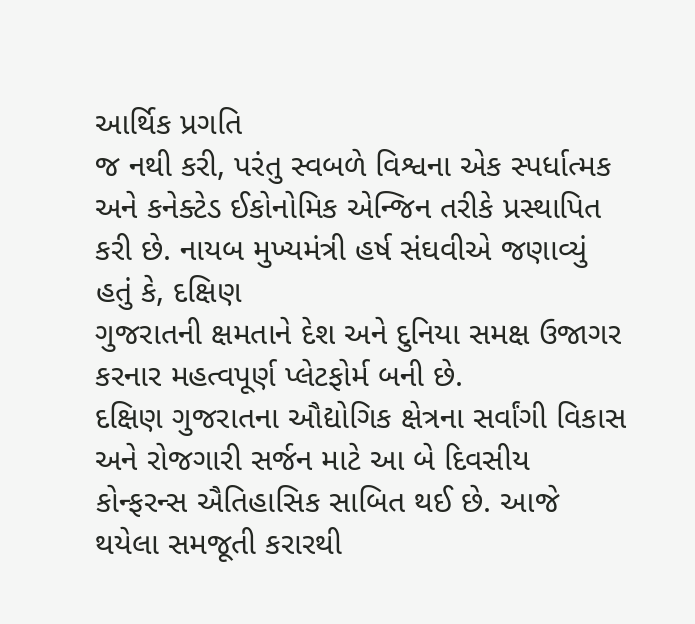આર્થિક પ્રગતિ
જ નથી કરી, પરંતુ સ્વબળે વિશ્વના એક સ્પર્ધાત્મક અને કનેક્ટેડ ઈકોનોમિક એન્જિન તરીકે પ્રસ્થાપિત
કરી છે. નાયબ મુખ્યમંત્રી હર્ષ સંઘવીએ જણાવ્યું હતું કે, દક્ષિણ
ગુજરાતની ક્ષમતાને દેશ અને દુનિયા સમક્ષ ઉજાગર કરનાર મહત્વપૂર્ણ પ્લેટફોર્મ બની છે.
દક્ષિણ ગુજરાતના ઔદ્યોગિક ક્ષેત્રના સર્વાંગી વિકાસ અને રોજગારી સર્જન માટે આ બે દિવસીય
કોન્ફરન્સ ઐતિહાસિક સાબિત થઈ છે. આજે થયેલા સમજૂતી કરારથી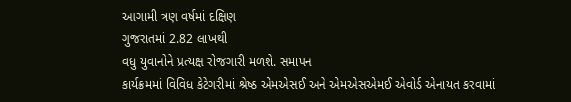આગામી ત્રણ વર્ષમાં દક્ષિણ
ગુજરાતમાં 2.82 લાખથી
વધુ યુવાનોને પ્રત્યક્ષ રોજગારી મળશે. સમાપન
કાર્યક્રમમાં વિવિધ કેટેગરીમાં શ્રેષ્ઠ એમએસઈ અને એમએસએમઈ એવોર્ડ એનાયત કરવામાં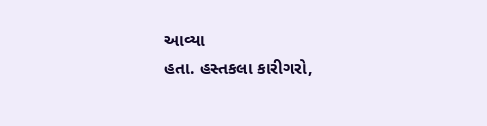આવ્યા
હતા. હસ્તકલા કારીગરો,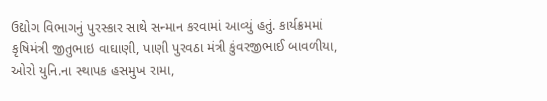ઉદ્યોગ વિભાગનું પુરસ્કાર સાથે સન્માન કરવામાં આવ્યું હતું. કાર્યક્રમમાં
કૃષિમંત્રી જીતુભાઇ વાઘાણી, પાણી પુરવઠા મંત્રી કુંવરજીભાઈ બાવળીયા,
ઓરો યુનિ.ના સ્થાપક હસમુખ રામા,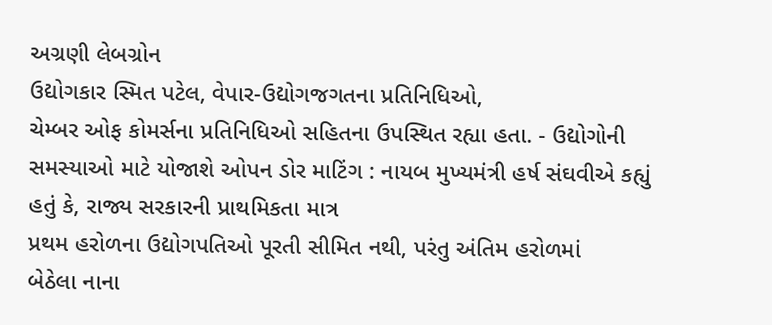અગ્રણી લેબગ્રોન
ઉદ્યોગકાર સ્મિત પટેલ, વેપાર-ઉદ્યોગજગતના પ્રતિનિધિઓ,
ચેમ્બર ઓફ કોમર્સના પ્રતિનિધિઓ સહિતના ઉપસ્થિત રહ્યા હતા. - ઉદ્યોગોની સમસ્યાઓ માટે યોજાશે ઓપન ડોર માટિંગ : નાયબ મુખ્યમંત્રી હર્ષ સંઘવીએ કહ્યું હતું કે, રાજ્ય સરકારની પ્રાથમિકતા માત્ર
પ્રથમ હરોળના ઉદ્યોગપતિઓ પૂરતી સીમિત નથી, પરંતુ અંતિમ હરોળમાં
બેઠેલા નાના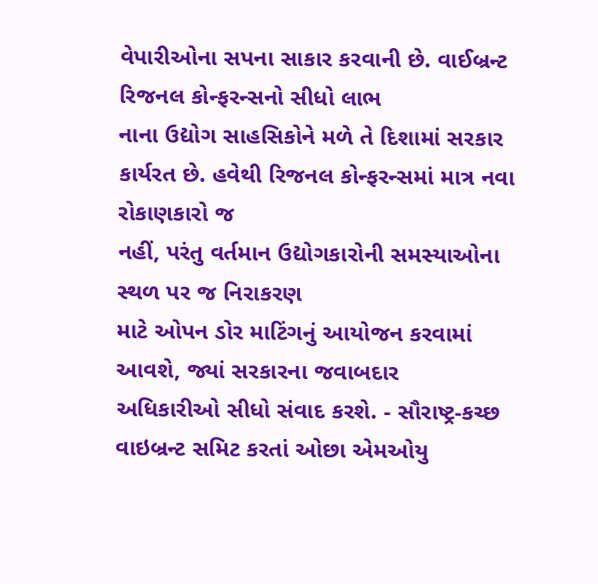વેપારીઓના સપના સાકાર કરવાની છે. વાઈબ્રન્ટ રિજનલ કોન્ફરન્સનો સીધો લાભ
નાના ઉદ્યોગ સાહસિકોને મળે તે દિશામાં સરકાર કાર્યરત છે. હવેથી રિજનલ કોન્ફરન્સમાં માત્ર નવા રોકાણકારો જ
નહીં, પરંતુ વર્તમાન ઉદ્યોગકારોની સમસ્યાઓના સ્થળ પર જ નિરાકરણ
માટે ઓપન ડોર માટિંગનું આયોજન કરવામાં આવશે, જ્યાં સરકારના જવાબદાર
અધિકારીઓ સીધો સંવાદ કરશે. - સૌરાષ્ટ્ર-કચ્છ વાઇબ્રન્ટ સમિટ કરતાં ઓછા એમઓયુ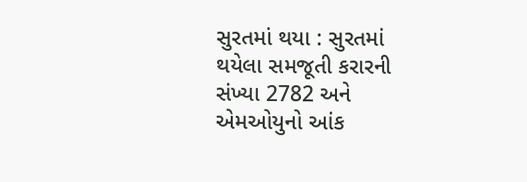સુરતમાં થયા : સુરતમાં થયેલા સમજૂતી કરારની સંખ્યા 2782 અને એમઓયુનો આંક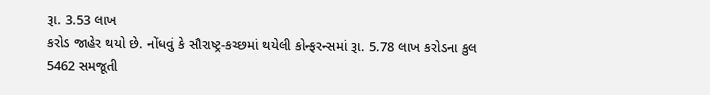રૂા. 3.53 લાખ
કરોડ જાહેર થયો છે. નોંધવું કે સૌરાષ્ટ્ર-કચ્છમાં થયેલી કોન્ફરન્સમાં રૂા. 5.78 લાખ કરોડના કુલ 5462 સમજૂતી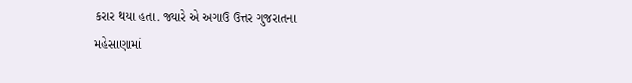કરાર થયા હતા. જ્યારે એ અગાઉ ઉત્તર ગુજરાતના
મહેસાણામાં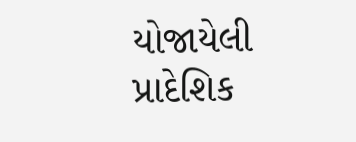યોજાયેલી પ્રાદેશિક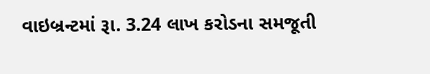વાઇબ્રન્ટમાં રૂા. 3.24 લાખ કરોડના સમજૂતી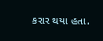કરાર થયા હતા.